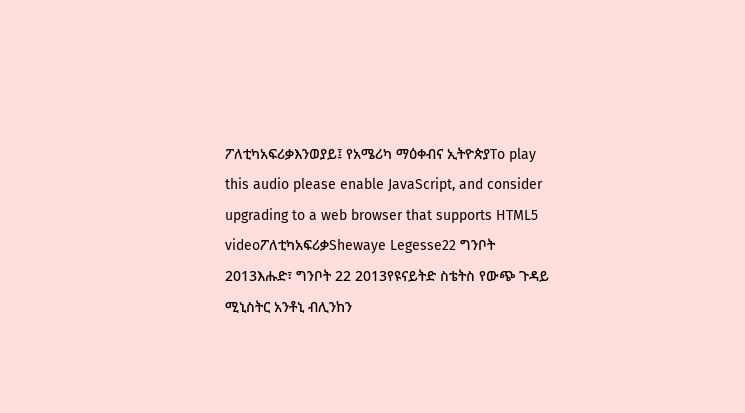ፖለቲካአፍሪቃእንወያይ፤ የአሜሪካ ማዕቀብና ኢትዮጵያTo play this audio please enable JavaScript, and consider upgrading to a web browser that supports HTML5 videoፖለቲካአፍሪቃShewaye Legesse22 ግንቦት 2013እሑድ፣ ግንቦት 22 2013የዩናይትድ ስቴትስ የውጭ ጉዳይ ሚኒስትር አንቶኒ ብሊንከን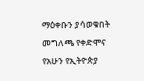ማዕቀቡን ያሳወቁበት መግለጫ የቀድሞና የአሁን የኢትዮጵያ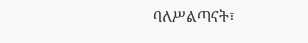ባለሥልጣናት፣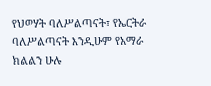የህወሃት ባለሥልጣናት፣ የኤርትራ ባለሥልጣናት እንዲሁም የአማራ ክልልን ሁሉ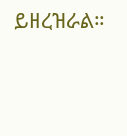ይዘረዝራል።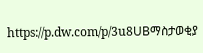https://p.dw.com/p/3u8UBማስታወቂያ